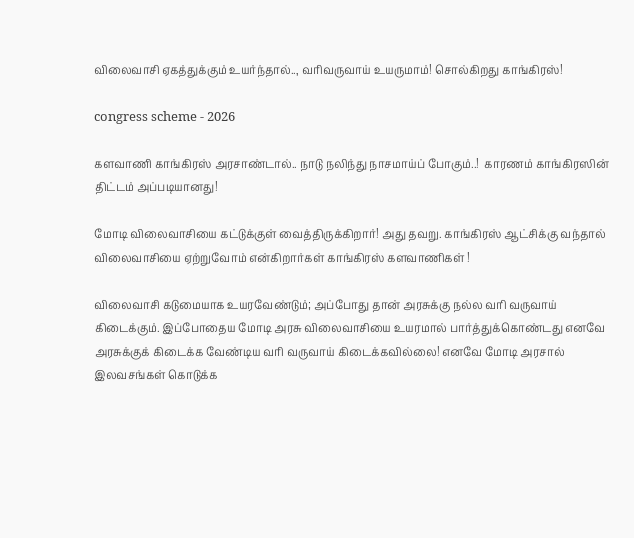விலைவாசி ஏகத்துக்கும் உயர்ந்தால்.., வரிவருவாய் உயருமாம்! சொல்கிறது காங்கிரஸ்!

congress scheme - 2026

களவாணி காங்கிரஸ் அரசாண்டால்.. நாடு நலிந்து நாசமாய்ப் போகும்..!  காரணம் காங்கிரஸின் திட்டம் அப்படியானது!

மோடி விலைவாசியை கட்டுக்குள் வைத்திருக்கிறார்! அது தவறு. காங்கிரஸ் ஆட்சிக்கு வந்தால் விலைவாசியை ஏற்றுவோம் என்கிறார்கள் காங்கிரஸ் களவாணிகள் !

விலைவாசி கடுமையாக உயரவேண்டும்; அப்போது தான் அரசுக்கு நல்ல வரி வருவாய் கிடைக்கும். இப்போதைய மோடி அரசு விலைவாசியை உயரமால் பார்த்துக்கொண்டது எனவே அரசுக்குக் கிடைக்க வேண்டிய வரி வருவாய் கிடைக்கவில்லை! எனவே மோடி அரசால் இலவசங்கள் கொடுக்க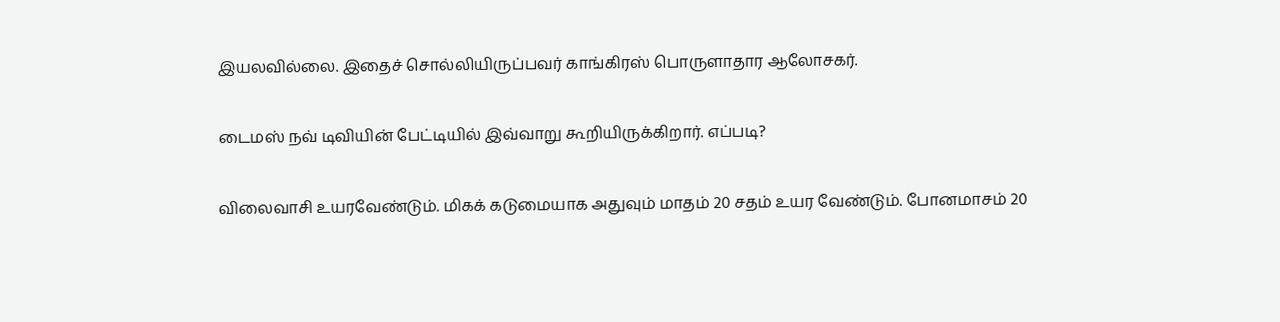இயலவில்லை. இதைச் சொல்லியிருப்பவர் காங்கிரஸ் பொருளாதார ஆலோசகர்.

டைமஸ் நவ் டிவியின் பேட்டியில் இவ்வாறு கூறியிருக்கிறார். எப்படி?

விலைவாசி உயரவேண்டும். மிகக் கடுமையாக அதுவும் மாதம் 20 சதம் உயர வேண்டும். போனமாசம் 20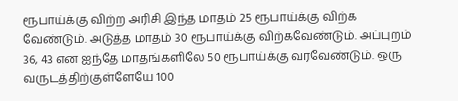ரூபாய்க்கு விற்ற அரிசி இந்த மாதம் 25 ரூபாய்க்கு விற்க வேண்டும். அடுத்த மாதம் 30 ரூபாய்க்கு விற்கவேண்டும். அப்புறம் 36, 43 என ஐந்தே மாதங்களிலே 50 ரூபாய்க்கு வரவேண்டும். ஒரு வருடத்திற்குள்ளேயே 100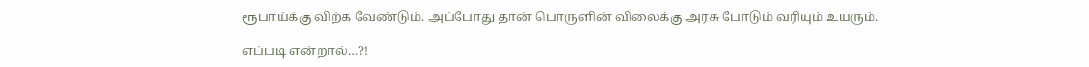ரூபாய்க்கு விற்க வேண்டும். அப்போது தான் பொருளின் விலைக்கு அரசு போடும் வரியும் உயரும்.

எப்படி என்றால்…?!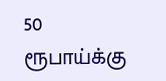50 ரூபாய்க்கு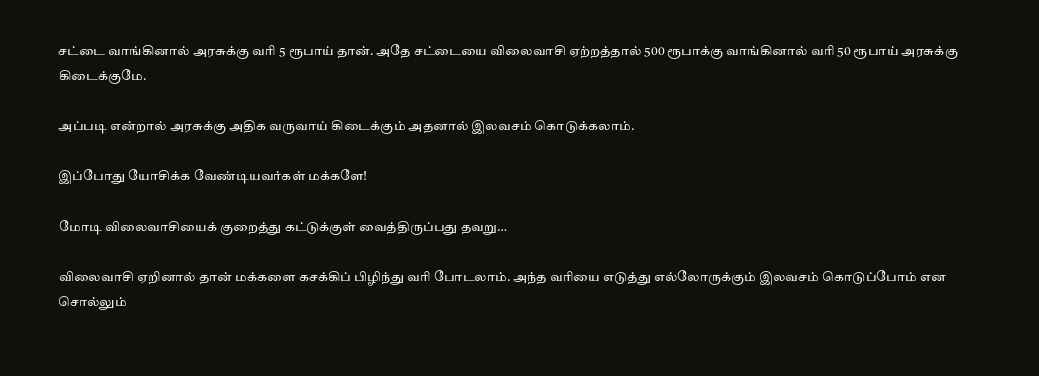சட்டை வாங்கினால் அரசுக்கு வரி 5 ரூபாய் தான். அதே சட்டையை விலைவாசி ஏற்றத்தால் 500 ரூபாக்கு வாங்கினால் வரி 50 ரூபாய் அரசுக்கு கிடைக்குமே.

அப்படி என்றால் அரசுக்கு அதிக வருவாய் கிடைக்கும் அதனால் இலவசம் கொடுக்கலாம்.

இப்போது யோசிக்க வேண்டியவர்கள் மக்களே!

மோடி விலைவாசியைக் குறைத்து கட்டுக்குள் வைத்திருப்பது தவறு…

விலைவாசி ஏறினால் தான் மக்களை கசக்கிப் பிழிந்து வரி போடலாம். அந்த வரியை எடுத்து எல்லோருக்கும் இலவசம் கொடுப்போம் என சொல்லும்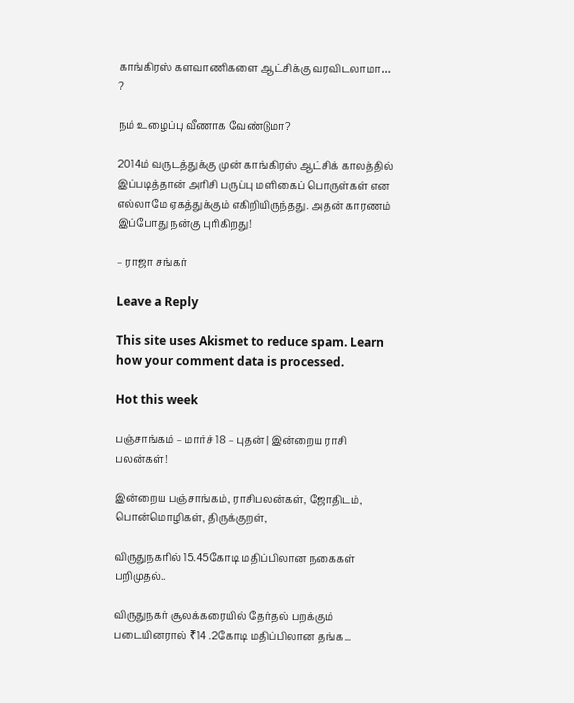காங்கிரஸ் களவாணிகளை ஆட்சிக்கு வரவிடலாமா… ?

நம் உழைப்பு வீணாக வேண்டுமா?

2014ம் வருடத்துக்கு முன் காங்கிரஸ் ஆட்சிக் காலத்தில் இப்படித்தான் அரிசி பருப்பு மளிகைப் பொருள்கள் என எல்லாமே ஏகத்துக்கும் எகிறியிருந்தது. அதன் காரணம் இப்போது நன்கு புரிகிறது!

– ராஜா சங்கர்

Leave a Reply

This site uses Akismet to reduce spam. Learn how your comment data is processed.

Hot this week

பஞ்சாங்கம் – மார்ச் 18 – புதன் | இன்றைய ராசி பலன்கள்!

இன்றைய பஞ்சாங்கம், ராசிபலன்கள், ஜோதிடம், பொன்மொழிகள், திருக்குறள்,

விருதுநகரில் 15.45கோடி மதிப்பிலான நகைகள் பறிமுதல்..

விருதுநகர் சூலக்கரையில் தேர்தல் பறக்கும் படையினரால் ₹14 .2கோடி மதிப்பிலான தங்க...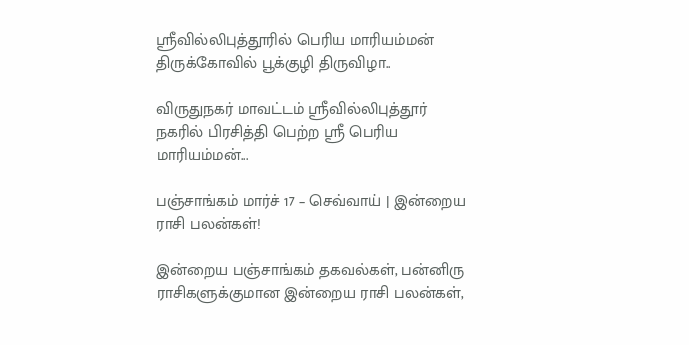ஸ்ரீவில்லிபுத்தூரில் பெரிய மாரியம்மன் திருக்கோவில் பூக்குழி திருவிழா..

விருதுநகர் மாவட்டம் ஸ்ரீவில்லிபுத்தூர் நகரில் பிரசித்தி பெற்ற ஸ்ரீ பெரிய மாரியம்மன்...

பஞ்சாங்கம் மார்ச் 17 – செவ்வாய் | இன்றைய ராசி பலன்கள்!

இன்றைய பஞ்சாங்கம் தகவல்கள், பன்னிரு ராசிகளுக்குமான இன்றைய ராசி பலன்கள்,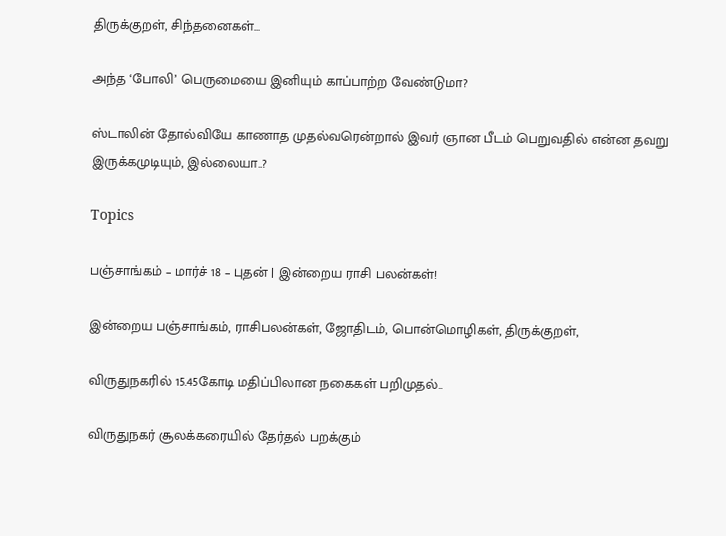திருக்குறள், சிந்தனைகள்...

அந்த ‘போலி’ பெருமையை இனியும் காப்பாற்ற வேண்டுமா?

ஸ்டாலின் தோல்வியே காணாத முதல்வரென்றால் இவர் ஞான பீடம் பெறுவதில் என்ன தவறு இருக்கமுடியும், இல்லையா..?

Topics

பஞ்சாங்கம் – மார்ச் 18 – புதன் | இன்றைய ராசி பலன்கள்!

இன்றைய பஞ்சாங்கம், ராசிபலன்கள், ஜோதிடம், பொன்மொழிகள், திருக்குறள்,

விருதுநகரில் 15.45கோடி மதிப்பிலான நகைகள் பறிமுதல்..

விருதுநகர் சூலக்கரையில் தேர்தல் பறக்கும்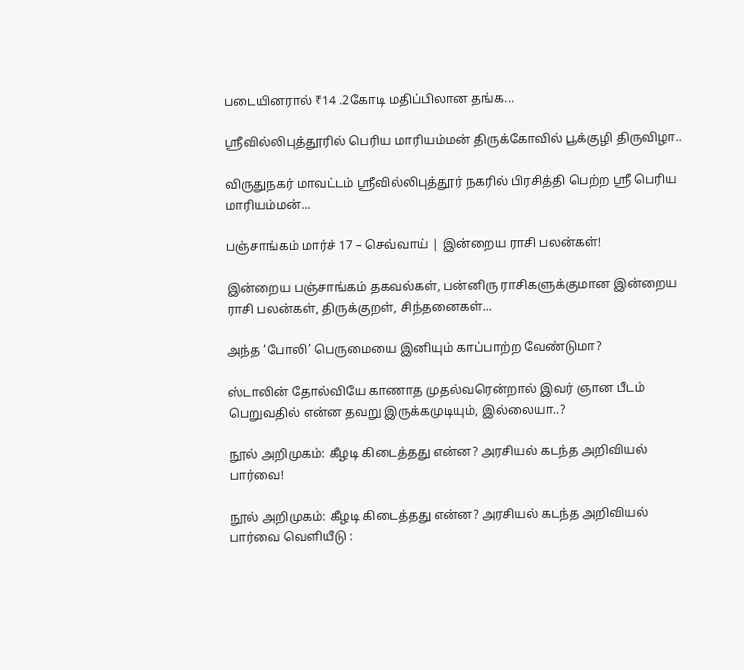படையினரால் ₹14 .2கோடி மதிப்பிலான தங்க...

ஸ்ரீவில்லிபுத்தூரில் பெரிய மாரியம்மன் திருக்கோவில் பூக்குழி திருவிழா..

விருதுநகர் மாவட்டம் ஸ்ரீவில்லிபுத்தூர் நகரில் பிரசித்தி பெற்ற ஸ்ரீ பெரிய மாரியம்மன்...

பஞ்சாங்கம் மார்ச் 17 – செவ்வாய் | இன்றைய ராசி பலன்கள்!

இன்றைய பஞ்சாங்கம் தகவல்கள், பன்னிரு ராசிகளுக்குமான இன்றைய ராசி பலன்கள், திருக்குறள், சிந்தனைகள்...

அந்த ‘போலி’ பெருமையை இனியும் காப்பாற்ற வேண்டுமா?

ஸ்டாலின் தோல்வியே காணாத முதல்வரென்றால் இவர் ஞான பீடம் பெறுவதில் என்ன தவறு இருக்கமுடியும், இல்லையா..?

நூல் அறிமுகம்: கீழடி கிடைத்தது என்ன? அரசியல் கடந்த அறிவியல் பார்வை!

நூல் அறிமுகம்: கீழடி கிடைத்தது என்ன? அரசியல் கடந்த அறிவியல் பார்வை வெளியீடு :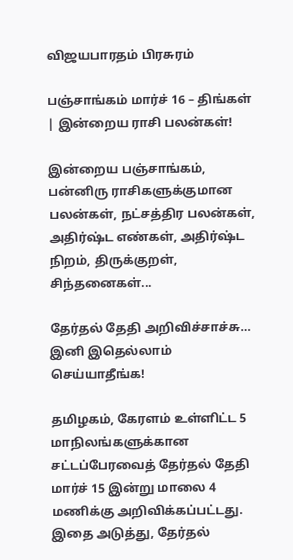விஜயபாரதம் பிரசுரம்

பஞ்சாங்கம் மார்ச் 16 – திங்கள் | இன்றைய ராசி பலன்கள்!

இன்றைய பஞ்சாங்கம், பன்னிரு ராசிகளுக்குமான பலன்கள், நட்சத்திர பலன்கள், அதிர்ஷ்ட எண்கள், அதிர்ஷ்ட நிறம், திருக்குறள், சிந்தனைகள்...

தேர்தல் தேதி அறிவிச்சாச்சு… இனி இதெல்லாம் செய்யாதீங்க!

தமிழகம், கேரளம் உள்ளிட்ட 5 மாநிலங்களுக்கான சட்டப்பேரவைத் தேர்தல் தேதி மார்ச் 15 இன்று மாலை 4 மணிக்கு அறிவிக்கப்பட்டது. இதை அடுத்து, தேர்தல்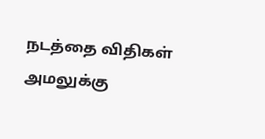நடத்தை விதிகள் அமலுக்கு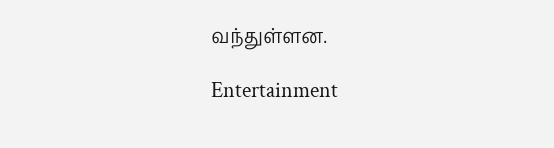வந்துள்ளன.

Entertainment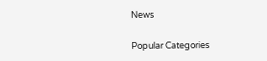News

Popular Categories